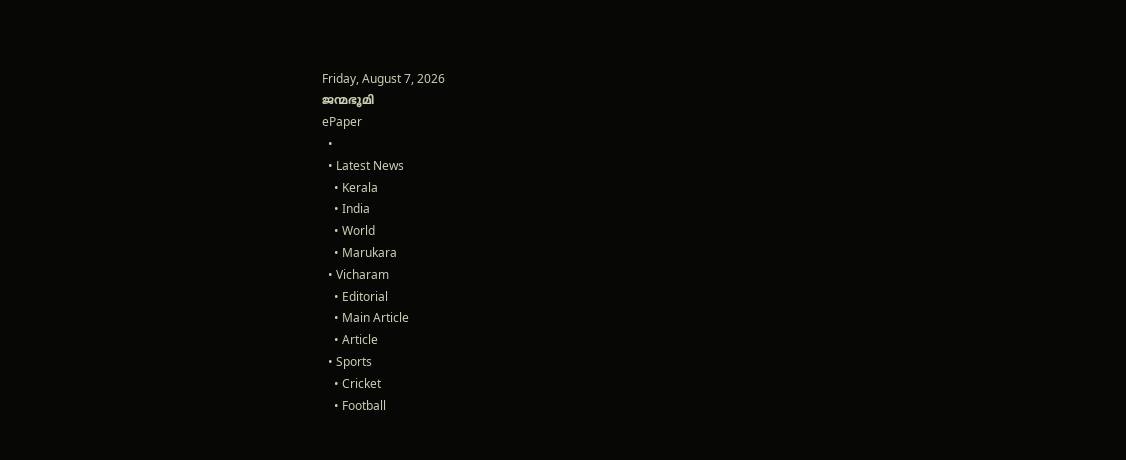Friday, August 7, 2026
ജന്മഭൂമി
ePaper
  •
  • Latest News
    • Kerala
    • India
    • World
    • Marukara
  • Vicharam
    • Editorial
    • Main Article
    • Article
  • Sports
    • Cricket
    • Football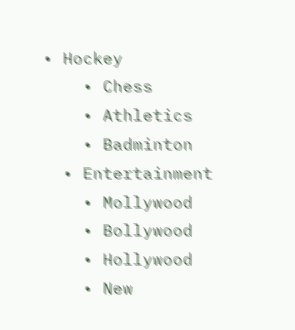• Hockey
    • Chess
    • Athletics
    • Badminton
  • Entertainment
    • Mollywood
    • Bollywood
    • Hollywood
    • New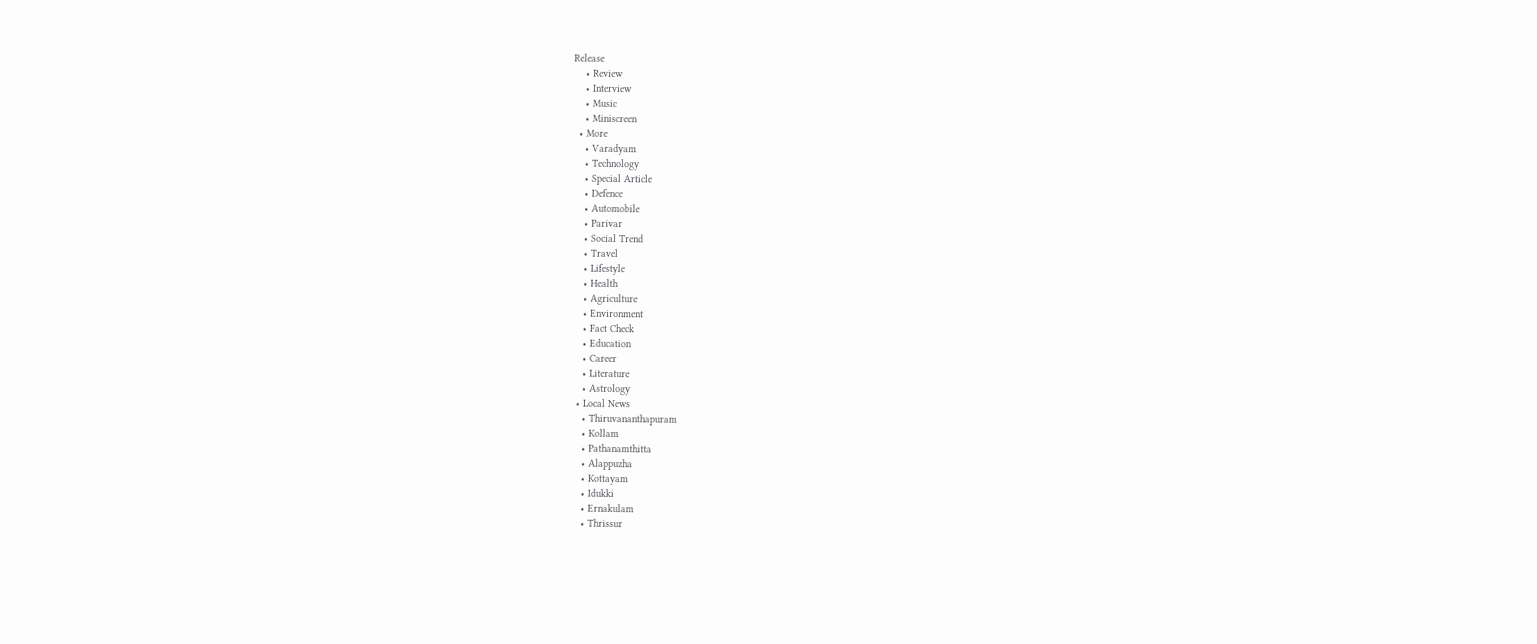Release
    • Review
    • Interview
    • Music
    • Miniscreen
  • More
    • Varadyam
    • Technology
    • Special Article
    • Defence
    • Automobile
    • Parivar
    • Social Trend
    • Travel
    • Lifestyle
    • Health
    • Agriculture
    • Environment
    • Fact Check
    • Education
    • Career
    • Literature
    • Astrology
  • Local News
    • Thiruvananthapuram
    • Kollam
    • Pathanamthitta
    • Alappuzha
    • Kottayam
    • Idukki
    • Ernakulam
    • Thrissur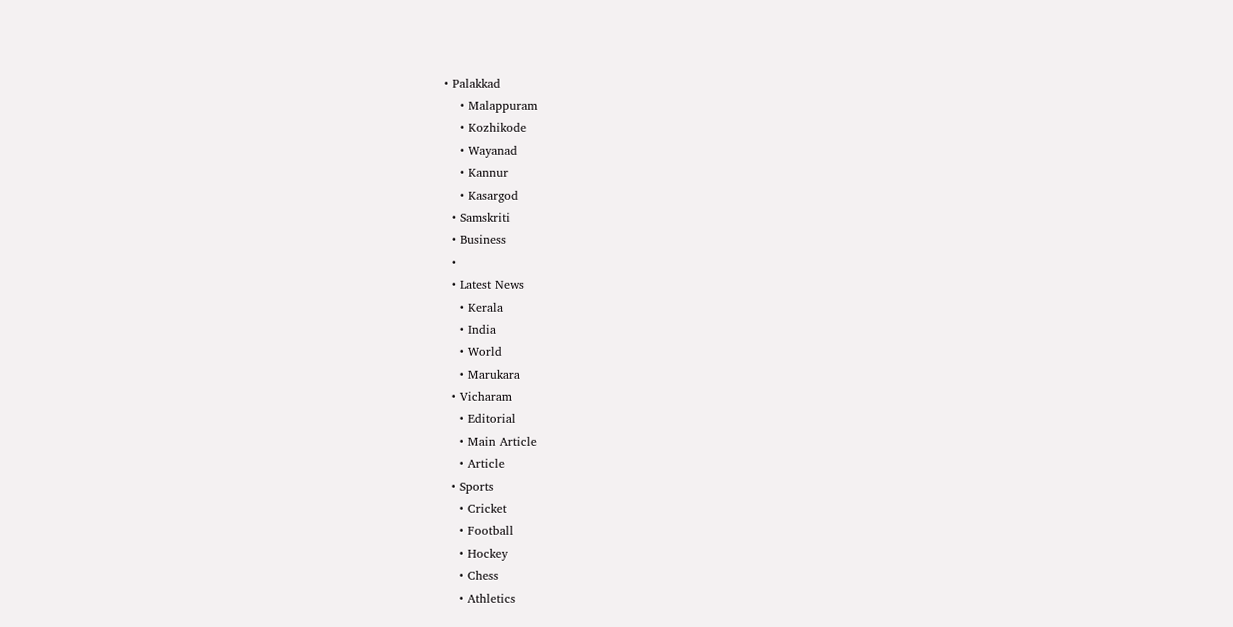• Palakkad
    • Malappuram
    • Kozhikode
    • Wayanad
    • Kannur
    • Kasargod
  • Samskriti
  • Business
  •
  • Latest News
    • Kerala
    • India
    • World
    • Marukara
  • Vicharam
    • Editorial
    • Main Article
    • Article
  • Sports
    • Cricket
    • Football
    • Hockey
    • Chess
    • Athletics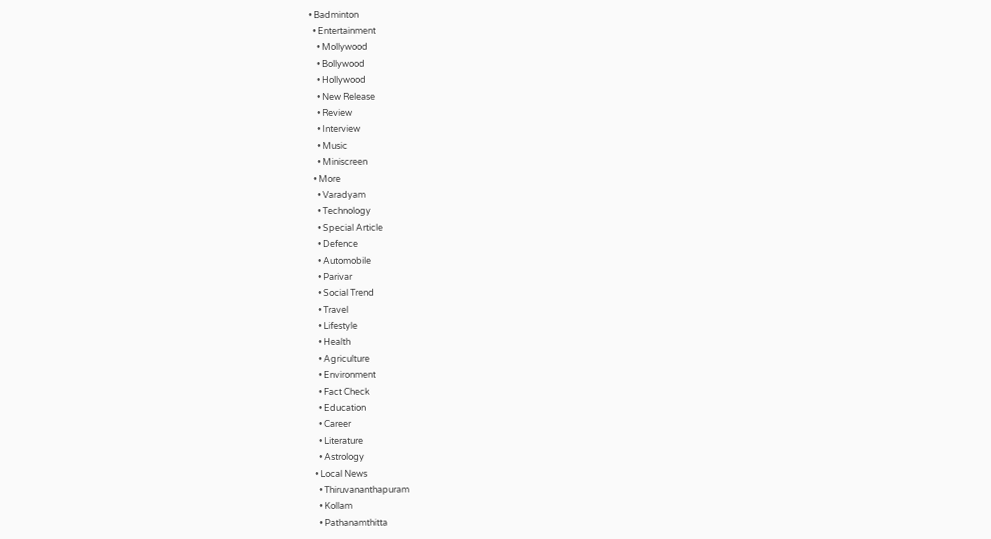• Badminton
  • Entertainment
    • Mollywood
    • Bollywood
    • Hollywood
    • New Release
    • Review
    • Interview
    • Music
    • Miniscreen
  • More
    • Varadyam
    • Technology
    • Special Article
    • Defence
    • Automobile
    • Parivar
    • Social Trend
    • Travel
    • Lifestyle
    • Health
    • Agriculture
    • Environment
    • Fact Check
    • Education
    • Career
    • Literature
    • Astrology
  • Local News
    • Thiruvananthapuram
    • Kollam
    • Pathanamthitta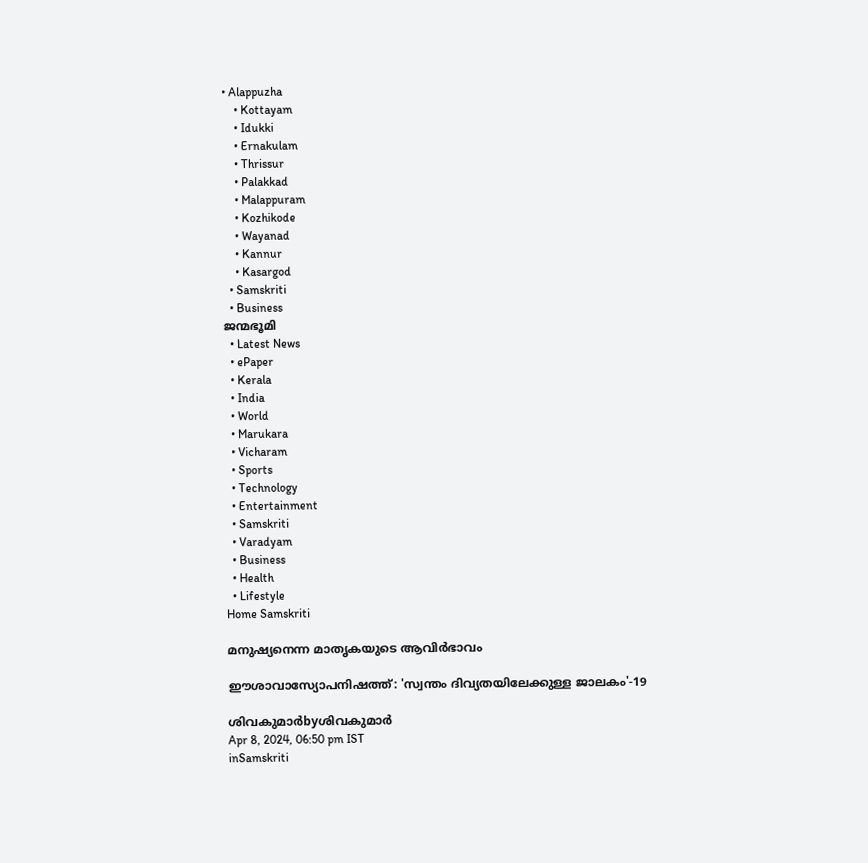• Alappuzha
    • Kottayam
    • Idukki
    • Ernakulam
    • Thrissur
    • Palakkad
    • Malappuram
    • Kozhikode
    • Wayanad
    • Kannur
    • Kasargod
  • Samskriti
  • Business
ജന്മഭൂമി
  • Latest News
  • ePaper
  • Kerala
  • India
  • World
  • Marukara
  • Vicharam
  • Sports
  • Technology
  • Entertainment
  • Samskriti
  • Varadyam
  • Business
  • Health
  • Lifestyle
Home Samskriti

മനുഷ്യനെന്ന മാതൃകയുടെ ആവിര്‍ഭാവം

ഈശാവാസ്യോപനിഷത്ത്: 'സ്വന്തം ദിവ്യതയിലേക്കുള്ള ജാലകം'-19

ശിവകുമാര്‍byശിവകുമാര്‍
Apr 8, 2024, 06:50 pm IST
inSamskriti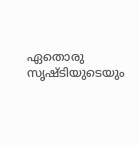ഏതൊരു സൃഷ്ടിയുടെയും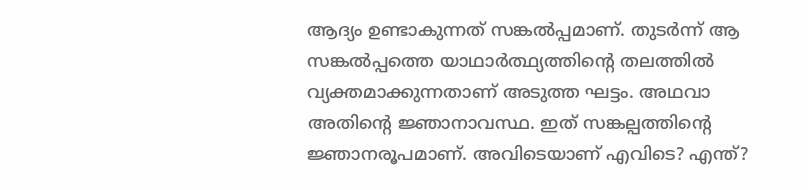ആദ്യം ഉണ്ടാകുന്നത് സങ്കല്‍പ്പമാണ്. തുടര്‍ന്ന് ആ സങ്കല്‍പ്പത്തെ യാഥാര്‍ത്ഥ്യത്തിന്റെ തലത്തില്‍ വ്യക്തമാക്കുന്നതാണ് അടുത്ത ഘട്ടം. അഥവാ അതിന്റെ ജ്ഞാനാവസ്ഥ. ഇത് സങ്കല്പത്തിന്റെ ജ്ഞാനരൂപമാണ്. അവിടെയാണ് എവിടെ? എന്ത്?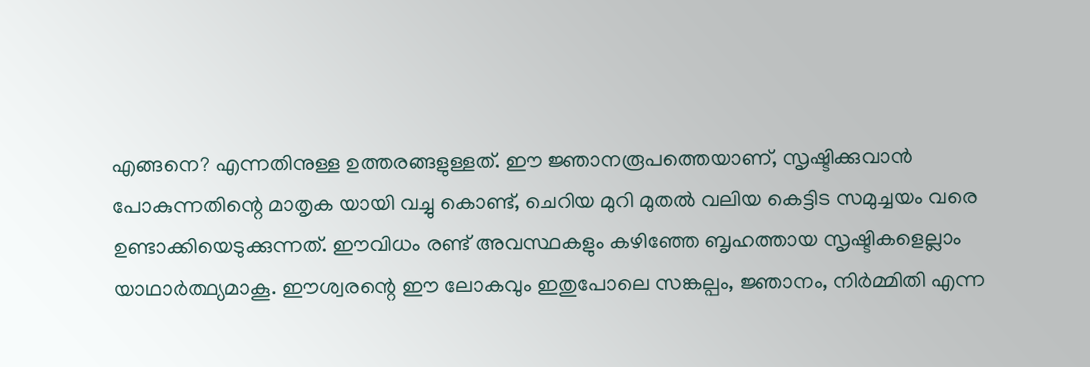എങ്ങനെ? എന്നതിനുള്ള ഉത്തരങ്ങളുള്ളത്. ഈ ജ്ഞാനരൂപത്തെയാണ്, സൃഷ്ടിക്കുവാന്‍ പോകുന്നതിന്റെ മാതൃക യായി വച്ചു കൊണ്ട്, ചെറിയ മുറി മുതല്‍ വലിയ കെട്ടിട സമുച്ചയം വരെ ഉണ്ടാക്കിയെടുക്കുന്നത്. ഈവിധം രണ്ട് അവസ്ഥകളും കഴിഞ്ഞേ ബൃഹത്തായ സൃഷ്ടികളെല്ലാം യാഥാര്‍ത്ഥ്യമാകൂ. ഈശ്വരന്റെ ഈ ലോകവും ഇതുപോലെ സങ്കല്പം, ജ്ഞാനം, നിര്‍മ്മിതി എന്ന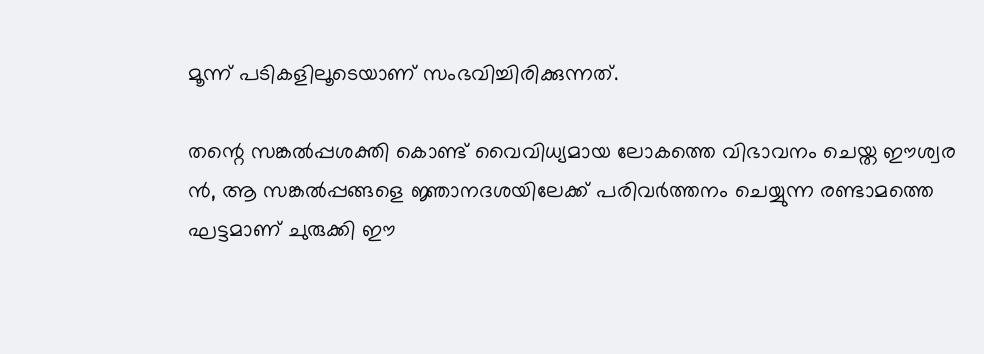മൂന്ന് പടികളിലൂടെയാണ് സംഭവിച്ചിരിക്കുന്നത്.

തന്റെ സങ്കല്‍പ്പശക്തി കൊണ്ട് വൈവിധ്യമായ ലോകത്തെ വിഭാവനം ചെയ്ത ഈശ്വര ന്‍, ആ സങ്കല്‍പ്പങ്ങളെ ജ്ഞാനദശയിലേക്ക് പരിവര്‍ത്തനം ചെയ്യുന്ന രണ്ടാമത്തെ ഘട്ടമാണ് ചുരുക്കി ഈ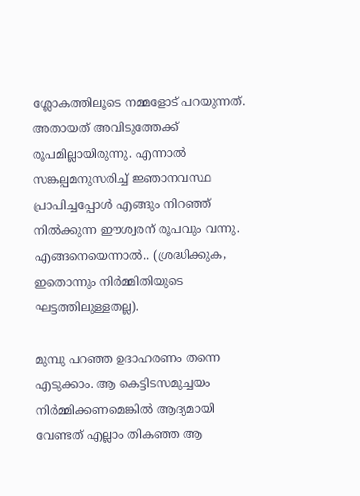ശ്ലോകത്തിലൂടെ നമ്മളോട് പറയുന്നത്. അതായത് അവിടുത്തേക്ക് രൂപമില്ലായിരുന്നു. എന്നാല്‍ സങ്കല്പമനുസരിച്ച് ജ്ഞാനവസ്ഥ പ്രാപിച്ചപ്പോള്‍ എങ്ങും നിറഞ്ഞ് നില്‍ക്കുന്ന ഈശ്വരന് രൂപവും വന്നു. എങ്ങനെയെന്നാല്‍.. (ശ്രദ്ധിക്കുക, ഇതൊന്നും നിര്‍മ്മിതിയുടെ ഘട്ടത്തിലുള്ളതല്ല).

മുമ്പു പറഞ്ഞ ഉദാഹരണം തന്നെ എടുക്കാം. ആ കെട്ടിടസമുച്ചയം നിര്‍മ്മിക്കണമെങ്കില്‍ ആദ്യമായി വേണ്ടത് എല്ലാം തികഞ്ഞ ആ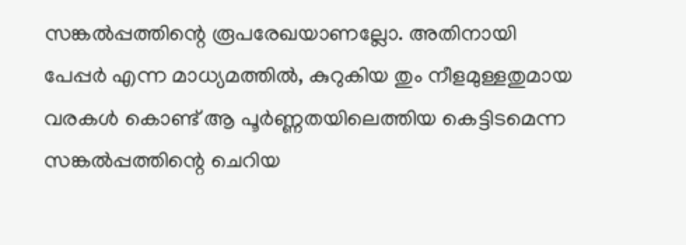സങ്കല്‍പ്പത്തിന്റെ രൂപരേഖയാണല്ലോ. അതിനായി പേപ്പര്‍ എന്ന മാധ്യമത്തില്‍, കുറുകിയ തും നീളമുള്ളതുമായ വരകള്‍ കൊണ്ട് ആ പൂര്‍ണ്ണതയിലെത്തിയ കെട്ടിടമെന്ന സങ്കല്‍പ്പത്തിന്റെ ചെറിയ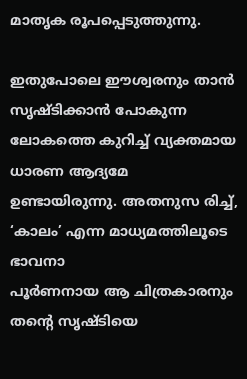മാതൃക രൂപപ്പെടുത്തുന്നു.

ഇതുപോലെ ഈശ്വരനും താന്‍ സൃഷ്ടിക്കാന്‍ പോകുന്ന ലോകത്തെ കുറിച്ച് വ്യക്തമായ ധാരണ ആദ്യമേ ഉണ്ടായിരുന്നു. അതനുസ രിച്ച്, ‘കാലം’ എന്ന മാധ്യമത്തിലൂടെ ഭാവനാ
പൂര്‍ണനായ ആ ചിത്രകാരനും തന്റെ സൃഷ്ടിയെ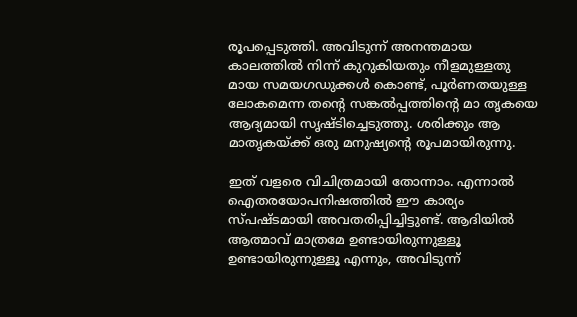രൂപപ്പെടുത്തി. അവിടുന്ന് അനന്തമായ കാലത്തില്‍ നിന്ന് കുറുകിയതും നീളമുള്ളതു മായ സമയഗഡുക്കള്‍ കൊണ്ട്, പൂര്‍ണതയുള്ള ലോകമെന്ന തന്റെ സങ്കല്‍പ്പത്തിന്റെ മാ തൃകയെ ആദ്യമായി സൃഷ്ടിച്ചെടുത്തു. ശരിക്കും ആ മാതൃകയ്‌ക്ക് ഒരു മനുഷ്യന്റെ രൂപമായിരുന്നു.

ഇത് വളരെ വിചിത്രമായി തോന്നാം. എന്നാല്‍ ഐതരയോപനിഷത്തില്‍ ഈ കാര്യം സ്പഷ്ടമായി അവതരിപ്പിച്ചിട്ടുണ്ട്. ആദിയില്‍ ആത്മാവ് മാത്രമേ ഉണ്ടായിരുന്നുള്ളൂ ഉണ്ടായിരുന്നുള്ളൂ എന്നും, അവിടുന്ന്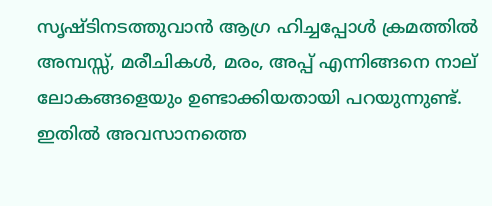സൃഷ്ടിനടത്തുവാന്‍ ആഗ്ര ഹിച്ചപ്പോള്‍ ക്രമത്തില്‍ അമ്പസ്സ്, മരീചികള്‍, മരം, അപ്പ് എന്നിങ്ങനെ നാല് ലോകങ്ങളെയും ഉണ്ടാക്കിയതായി പറയുന്നുണ്ട്. ഇതില്‍ അവസാനത്തെ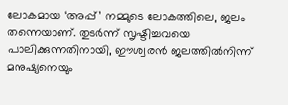ലോകമായ ‘അപ്പ്’ നമ്മുടെ ലോകത്തിലെ, ജലം തന്നെയാണ്. തുടര്‍ന്ന് സൃഷ്ടിച്ചവയെ പാലിക്കുന്നതിനായി, ഈശ്വരന്‍ ജലത്തില്‍നിന്ന് മനുഷ്യനെയും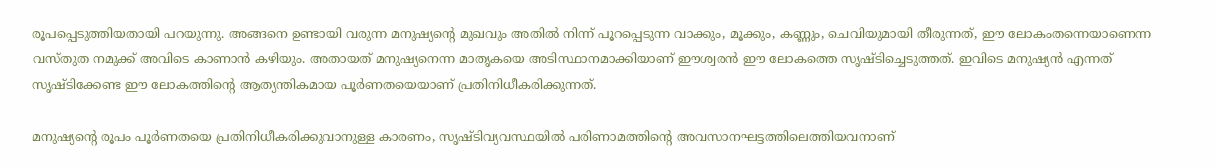രൂപപ്പെടുത്തിയതായി പറയുന്നു. അങ്ങനെ ഉണ്ടായി വരുന്ന മനുഷ്യന്റെ മുഖവും അതില്‍ നിന്ന് പൂറപ്പെടുന്ന വാക്കും, മൂക്കും, കണ്ണും, ചെവിയുമായി തീരുന്നത്, ഈ ലോകംതന്നെയാണെന്ന വസ്തുത നമുക്ക് അവിടെ കാണാന്‍ കഴിയും. അതായത് മനുഷ്യനെന്ന മാതൃകയെ അടിസ്ഥാനമാക്കിയാണ് ഈശ്വരന്‍ ഈ ലോകത്തെ സൃഷ്ടിച്ചെടുത്തത്. ഇവിടെ മനുഷ്യന്‍ എന്നത് സൃഷ്ടിക്കേണ്ട ഈ ലോകത്തിന്റെ ആത്യന്തികമായ പൂര്‍ണതയെയാണ് പ്രതിനിധീകരിക്കുന്നത്.

മനുഷ്യന്റെ രൂപം പൂര്‍ണതയെ പ്രതിനിധീകരിക്കുവാനുള്ള കാരണം, സൃഷ്ടിവ്യവസ്ഥയില്‍ പരിണാമത്തിന്റെ അവസാനഘട്ടത്തിലെത്തിയവനാണ്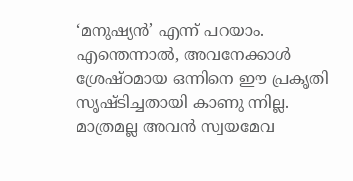‘മനുഷ്യന്‍’ എന്ന് പറയാം. എന്തെന്നാല്‍, അവനേക്കാള്‍ ശ്രേഷ്ഠമായ ഒന്നിനെ ഈ പ്രകൃതി സൃഷ്ടിച്ചതായി കാണു ന്നില്ല. മാത്രമല്ല അവന്‍ സ്വയമേവ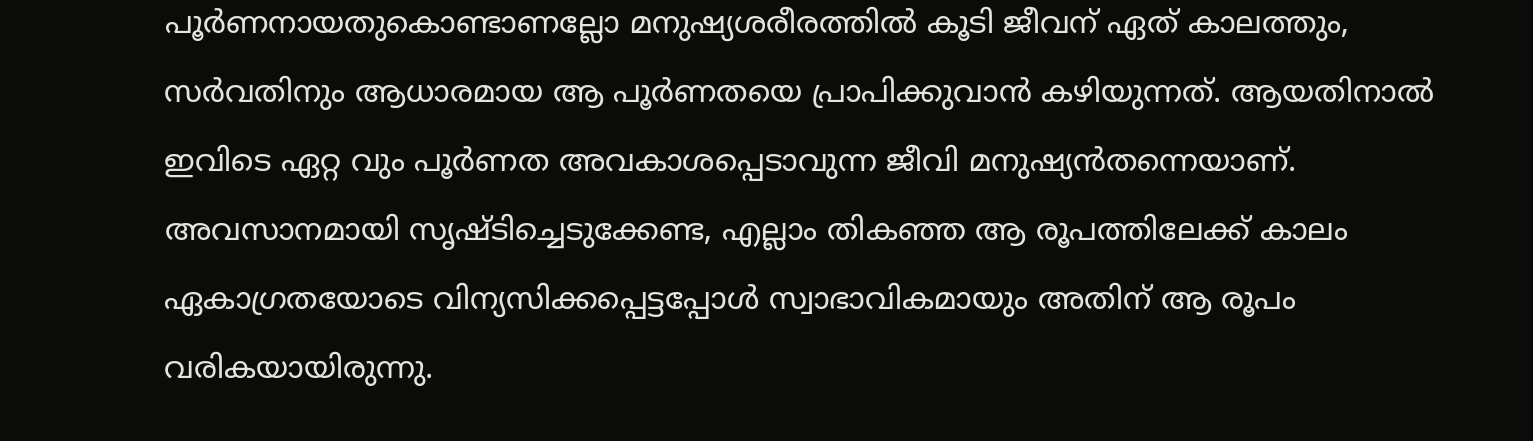പൂര്‍ണനായതുകൊണ്ടാണല്ലോ മനുഷ്യശരീരത്തില്‍ കൂടി ജീവന് ഏത് കാലത്തും, സര്‍വതിനും ആധാരമായ ആ പൂര്‍ണതയെ പ്രാപിക്കുവാന്‍ കഴിയുന്നത്. ആയതിനാല്‍ ഇവിടെ ഏറ്റ വും പൂര്‍ണത അവകാശപ്പെടാവുന്ന ജീവി മനുഷ്യന്‍തന്നെയാണ്. അവസാനമായി സൃഷ്ടിച്ചെടുക്കേണ്ട, എല്ലാം തികഞ്ഞ ആ രൂപത്തിലേക്ക് കാലം ഏകാഗ്രതയോടെ വിന്യസിക്കപ്പെട്ടപ്പോള്‍ സ്വാഭാവികമായും അതിന് ആ രൂപം വരികയായിരുന്നു.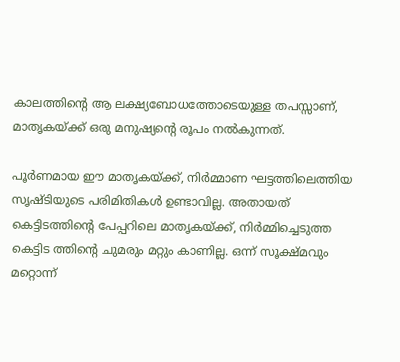കാലത്തിന്റെ ആ ലക്ഷ്യബോധത്തോടെയുള്ള തപസ്സാണ്, മാതൃകയ്‌ക്ക് ഒരു മനുഷ്യന്റെ രൂപം നല്‍കുന്നത്.

പൂര്‍ണമായ ഈ മാതൃകയ്‌ക്ക്, നിര്‍മ്മാണ ഘട്ടത്തിലെത്തിയ സൃഷ്ടിയുടെ പരിമിതികള്‍ ഉണ്ടാവില്ല. അതായത് കെട്ടിടത്തിന്റെ പേപ്പറിലെ മാതൃകയ്‌ക്ക്, നിര്‍മ്മിച്ചെടുത്ത കെട്ടിട ത്തിന്റെ ചുമരും മറ്റും കാണില്ല. ഒന്ന് സൂക്ഷ്മവും മറ്റൊന്ന്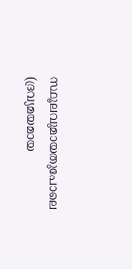സ്ഥൂലവുമായതുപോലെ (ദ്രവ്യമയമായ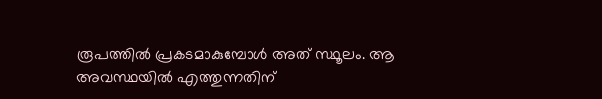രൂപത്തില്‍ പ്രകടമാകുമ്പോള്‍ അത് സ്ഥൂലം. ആ അവസ്ഥയില്‍ എത്തുന്നതിന്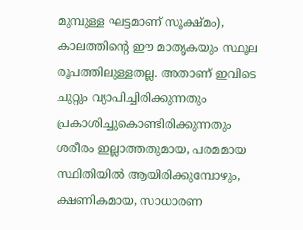മുമ്പുള്ള ഘട്ടമാണ് സൂക്ഷ്മം), കാലത്തിന്റെ ഈ മാതൃകയും സ്ഥൂല രൂപത്തിലുള്ളതല്ല. അതാണ് ഇവിടെ ചുറ്റും വ്യാപിച്ചിരിക്കുന്നതും പ്രകാശിച്ചുകൊണ്ടിരിക്കുന്നതും ശരീരം ഇല്ലാത്തതുമായ, പരമമായ സ്ഥിതിയില്‍ ആയിരിക്കുമ്പോഴും, ക്ഷണികമായ, സാധാരണ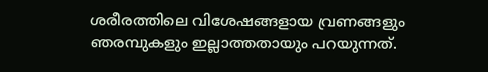ശരീരത്തിലെ വിശേഷങ്ങളായ വ്രണങ്ങളും ഞരമ്പുകളും ഇല്ലാത്തതായും പറയുന്നത്.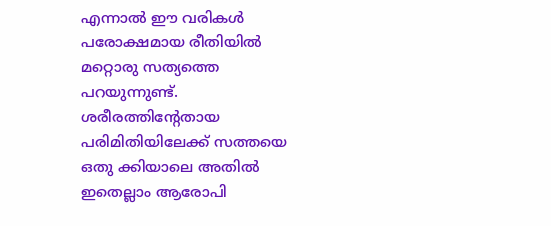എന്നാല്‍ ഈ വരികള്‍ പരോക്ഷമായ രീതിയില്‍ മറ്റൊരു സത്യത്തെ പറയുന്നുണ്ട്. ശരീരത്തിന്റേതായ പരിമിതിയിലേക്ക് സത്തയെ ഒതു ക്കിയാലെ അതില്‍ ഇതെല്ലാം ആരോപി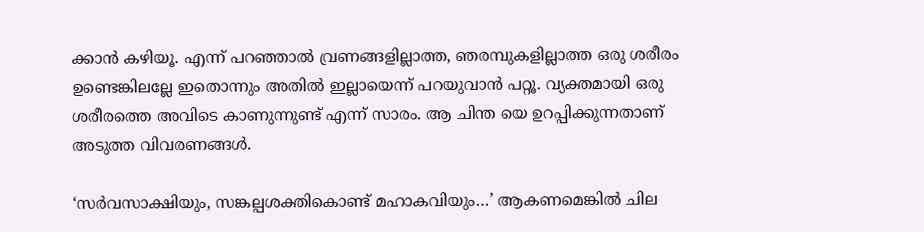ക്കാന്‍ കഴിയൂ. എന്ന് പറഞ്ഞാല്‍ വ്രണങ്ങളില്ലാത്ത, ഞരമ്പുകളില്ലാത്ത ഒരു ശരീരം ഉണ്ടെങ്കിലല്ലേ ഇതൊന്നും അതില്‍ ഇല്ലായെന്ന് പറയുവാന്‍ പറ്റൂ. വ്യക്തമായി ഒരു ശരീരത്തെ അവിടെ കാണുന്നുണ്ട് എന്ന് സാരം. ആ ചിന്ത യെ ഉറപ്പിക്കുന്നതാണ് അടുത്ത വിവരണങ്ങള്‍.

‘സര്‍വസാക്ഷിയും, സങ്കല്പശക്തികൊണ്ട് മഹാകവിയും…’ ആകണമെങ്കില്‍ ചില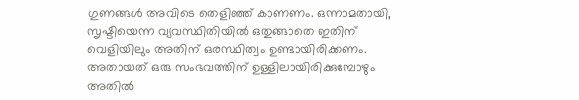ഗുണങ്ങള്‍ അവിടെ തെളിഞ്ഞ് കാണണം. ഒന്നാമതായി, സൃഷ്ടിയെന്ന വ്യവസ്ഥിതിയില്‍ ഒതുങ്ങാതെ ഇതിന് വെളിയിലും അതിന് ഒരസ്ഥിത്വം ഉണ്ടായിരിക്കണം. അതായത് ഒരു സംഭവത്തിന് ഉള്ളിലായിരിക്കുമ്പോഴും അതില്‍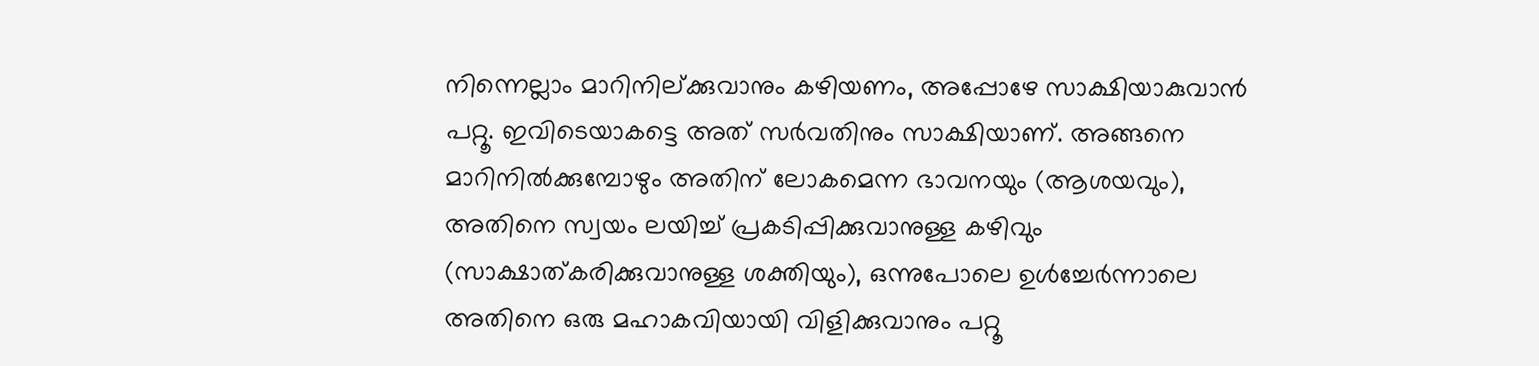നിന്നെല്ലാം മാറിനില്ക്കുവാനും കഴിയണം, അപ്പോഴേ സാക്ഷിയാകുവാന്‍ പറ്റൂ. ഇവിടെയാകട്ടെ അത് സര്‍വതിനും സാക്ഷിയാണ്. അങ്ങനെ മാറിനില്‍ക്കുമ്പോഴും അതിന് ലോകമെന്ന ഭാവനയും (ആശയവും), അതിനെ സ്വയം ലയിച്ച് പ്രകടിപ്പിക്കുവാനുള്ള കഴിവും (സാക്ഷാത്കരിക്കുവാനുള്ള ശക്തിയും), ഒന്നുപോലെ ഉള്‍ച്ചേര്‍ന്നാലെ അതിനെ ഒരു മഹാകവിയായി വിളിക്കുവാനും പറ്റൂ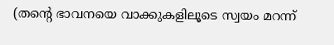(തന്റെ ഭാവനയെ വാക്കുകളിലൂടെ സ്വയം മറന്ന്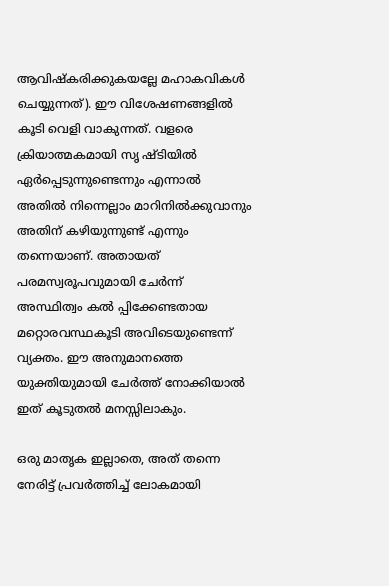ആവിഷ്‌കരിക്കുകയല്ലേ മഹാകവികള്‍ ചെയ്യുന്നത്). ഈ വിശേഷണങ്ങളില്‍ കൂടി വെളി വാകുന്നത്. വളരെ ക്രിയാത്മകമായി സൃ ഷ്ടിയില്‍ ഏര്‍പ്പെടുന്നുണ്ടെന്നും എന്നാല്‍ അതില്‍ നിന്നെല്ലാം മാറിനില്‍ക്കുവാനും അതിന് കഴിയുന്നുണ്ട് എന്നും തന്നെയാണ്. അതായത് പരമസ്വരൂപവുമായി ചേര്‍ന്ന് അസ്ഥിത്വം കല്‍ പ്പിക്കേണ്ടതായ മറ്റൊരവസ്ഥകൂടി അവിടെയുണ്ടെന്ന് വ്യക്തം. ഈ അനുമാനത്തെ യുക്തിയുമായി ചേര്‍ത്ത് നോക്കിയാല്‍ ഇത് കൂടുതല്‍ മനസ്സിലാകും.

ഒരു മാതൃക ഇല്ലാതെ, അത് തന്നെ നേരിട്ട് പ്രവര്‍ത്തിച്ച് ലോകമായി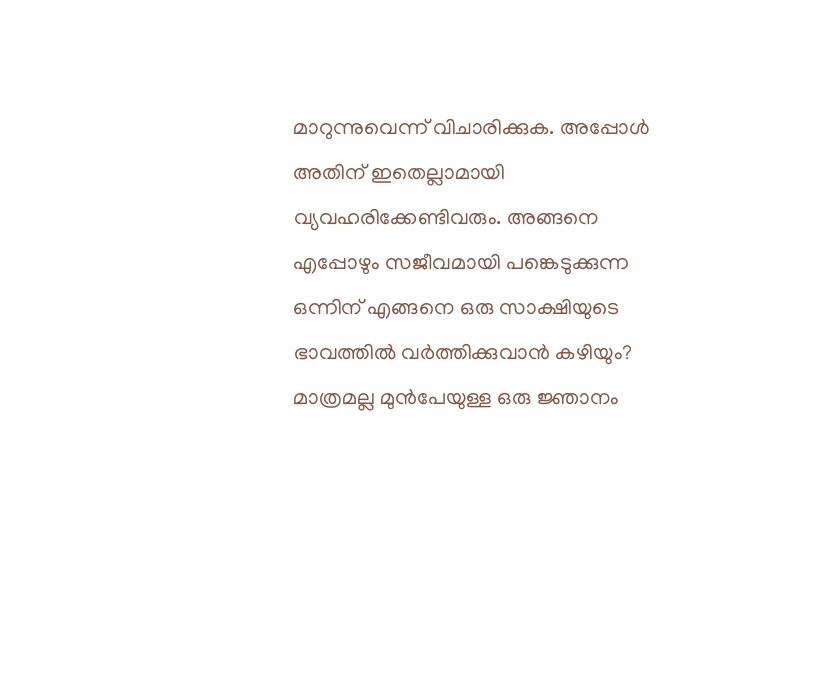മാറുന്നുവെന്ന് വിചാരിക്കുക. അപ്പോള്‍ അതിന് ഇതെല്ലാമായി വ്യവഹരിക്കേണ്ടിവരും. അങ്ങനെ എപ്പോഴും സജീവമായി പങ്കെടുക്കുന്ന ഒന്നിന് എങ്ങനെ ഒരു സാക്ഷിയുടെ ഭാവത്തില്‍ വര്‍ത്തിക്കുവാന്‍ കഴിയും? മാത്രമല്ല മുന്‍പേയുള്ള ഒരു ജ്ഞാനം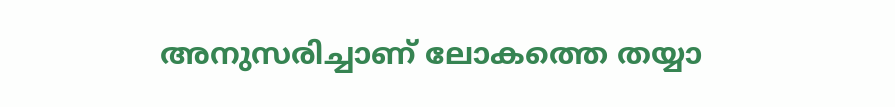അനുസരിച്ചാണ് ലോകത്തെ തയ്യാ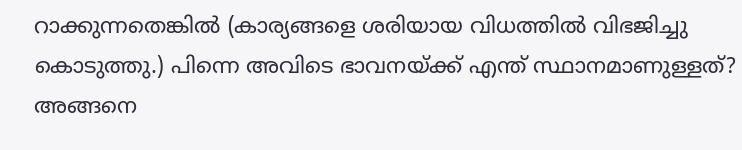റാക്കുന്നതെങ്കില്‍ (കാര്യങ്ങളെ ശരിയായ വിധത്തില്‍ വിഭജിച്ചു കൊടുത്തു.) പിന്നെ അവിടെ ഭാവനയ്‌ക്ക് എന്ത് സ്ഥാനമാണുള്ളത്? അങ്ങനെ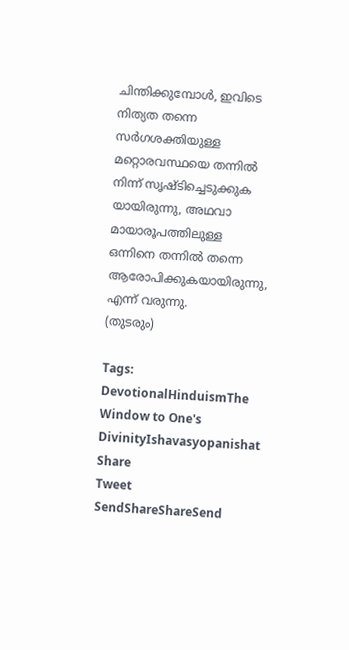ചിന്തിക്കുമ്പോള്‍, ഇവിടെ നിത്യത തന്നെ സര്‍ഗശക്തിയുള്ള മറ്റൊരവസ്ഥയെ തന്നില്‍ നിന്ന് സൃഷ്ടിച്ചെടുക്കുക യായിരുന്നു, അഥവാ മായാരൂപത്തിലുള്ള ഒന്നിനെ തന്നില്‍ തന്നെ ആരോപിക്കുകയായിരുന്നു, എന്ന് വരുന്നു.
(തുടരും)

Tags: DevotionalHinduismThe Window to One's DivinityIshavasyopanishat
Share
Tweet
SendShareShareSend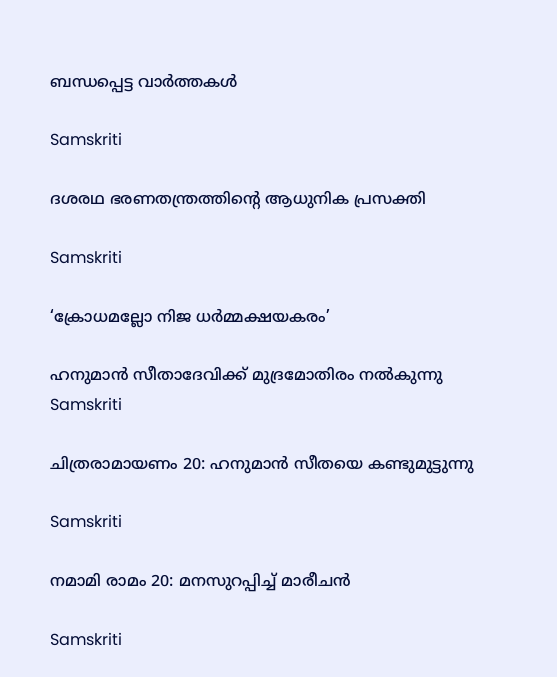ബന്ധപ്പെട്ട വാര്‍ത്തകള്‍

Samskriti

ദശരഥ ഭരണതന്ത്രത്തിന്റെ ആധുനിക പ്രസക്തി

Samskriti

‘ക്രോധമല്ലോ നിജ ധര്‍മ്മക്ഷയകരം’

ഹനുമാന്‍ സീതാദേവിക്ക് മുദ്രമോതിരം നല്‍കുന്നു
Samskriti

ചിത്രരാമായണം 20: ഹനുമാന്‍ സീതയെ കണ്ടുമുട്ടുന്നു

Samskriti

നമാമി രാമം 20: മനസുറപ്പിച്ച് മാരീചന്‍

Samskriti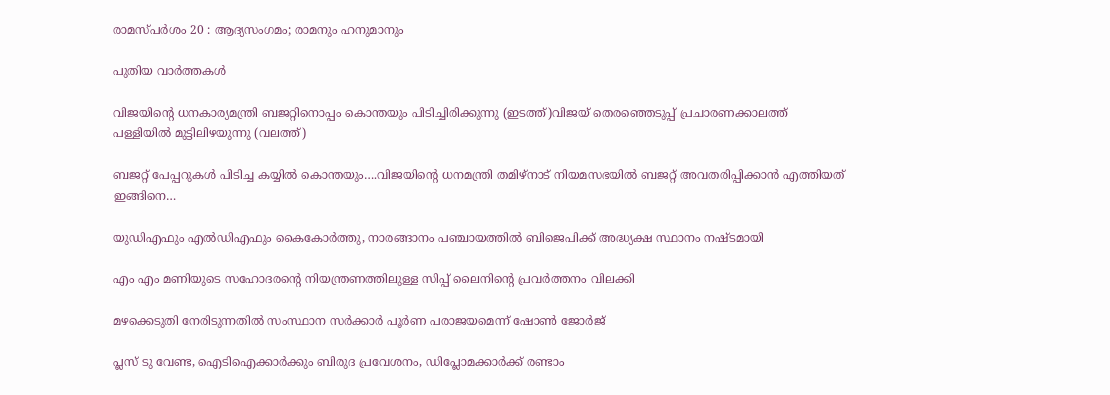രാമസ്പര്‍ശം 20 : ആദ്യസംഗമം; രാമനും ഹനുമാനും

പുതിയ വാര്‍ത്തകള്‍

വിജയിന്‍റെ ധനകാര്യമന്ത്രി ബജറ്റിനൊപ്പം കൊന്തയും പിടിച്ചിരിക്കുന്നു (ഇടത്ത്)വിജയ് തെരഞ്ഞെടുപ്പ് പ്രചാരണക്കാലത്ത് പള്ളിയില്‍ മുട്ടിലിഴയുന്നു (വലത്ത്)

ബജറ്റ് പേപ്പറുകള്‍ പിടിച്ച കയ്യില്‍ കൊന്തയും….വിജയിന്റെ ധനമന്ത്രി തമിഴ്നാട് നിയമസഭയില്‍ ബജറ്റ് അവതരിപ്പിക്കാന്‍ എത്തിയത് ഇങ്ങിനെ…

യുഡിഎഫും എല്‍ഡിഎഫും കൈകോര്‍ത്തു, നാരങ്ങാനം പഞ്ചായത്തില്‍ ബിജെപിക്ക് അദ്ധ്യക്ഷ സ്ഥാനം നഷ്ടമായി

എം എം മണിയുടെ സഹോദരന്റെ നിയന്ത്രണത്തിലുള്ള സിപ്പ് ലൈനിന്റെ പ്രവര്‍ത്തനം വിലക്കി

മഴക്കെടുതി നേരിടുന്നതില്‍ സംസ്ഥാന സര്‍ക്കാര്‍ പൂര്‍ണ പരാജയമെന്ന് ഷോണ്‍ ജോര്‍ജ്

പ്ലസ് ടു വേണ്ട, ഐടിഐക്കാര്‍ക്കും ബിരുദ പ്രവേശനം, ഡിപ്ലോമക്കാര്‍ക്ക് രണ്ടാം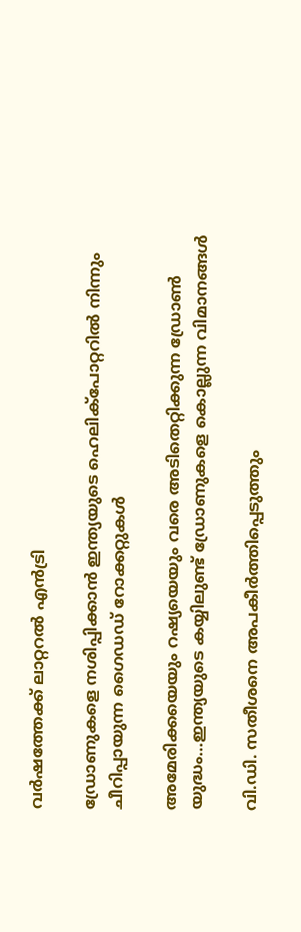വര്‍ഷത്തേക്ക് ലാറ്ററല്‍ എന്‍ട്രി

ഡ്രോണുകളെ നശിപ്പിക്കാന്‍ ഇന്ത്യയുടെ ഹെലിക്പോറ്ററില്‍ നിന്നും ചീറിപ്പായുന്ന ഗൈഡഡ് റോക്കറ്റുകള്‍

അമേരിക്കയെയും റഷ്യയെയും വരെ അടിതെറ്റിക്കുന്ന ഡ്രോണ്‍ യുദ്ധം…ഇന്ത്യയുടെ കയ്യിലുണ്ട് ഡ്രോണുകളെ കൊല്ലുന്ന വിമാനങ്ങള്‍

വി.ഡി. സതീശനെ അപകീര്‍ത്തിപ്പെടുത്തും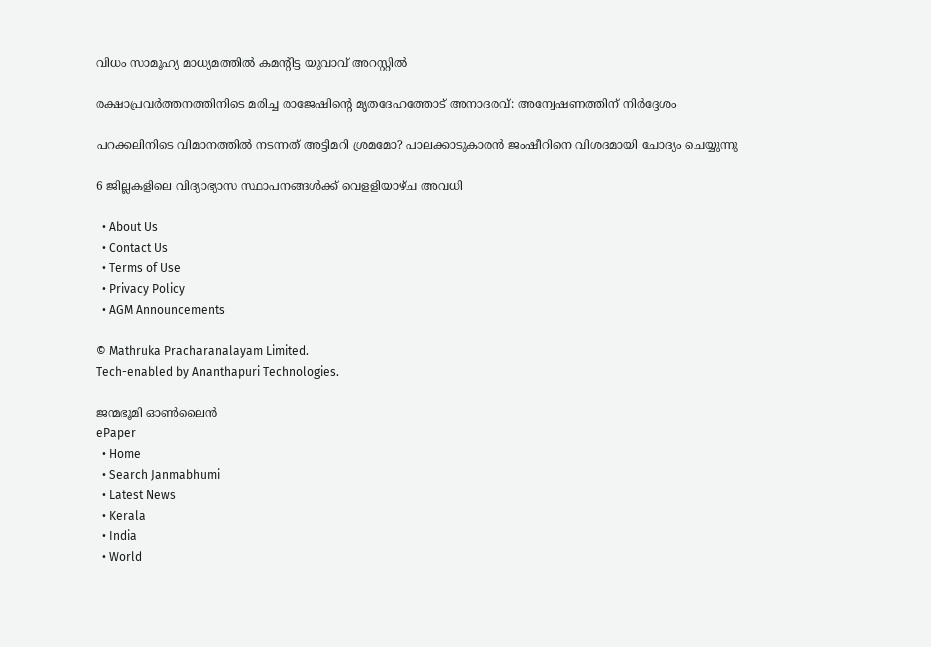വിധം സാമൂഹ്യ മാധ്യമത്തില്‍ കമന്റിട്ട യുവാവ് അറസ്റ്റില്‍

രക്ഷാപ്രവര്‍ത്തനത്തിനിടെ മരിച്ച രാജേഷിന്റെ മൃതദേഹത്തോട് അനാദരവ്: അന്വേഷണത്തിന് നിര്‍ദ്ദേശം

പറക്കലിനിടെ വിമാനത്തില്‍ നടന്നത് അട്ടിമറി ശ്രമമോ? പാലക്കാടുകാരന്‍ ജംഷീറിനെ വിശദമായി ചോദ്യം ചെയ്യുന്നു

6 ജില്ലകളിലെ വിദ്യാഭ്യാസ സ്ഥാപനങ്ങള്‍ക്ക് വെളളിയാഴ്ച അവധി

  • About Us
  • Contact Us
  • Terms of Use
  • Privacy Policy
  • AGM Announcements

© Mathruka Pracharanalayam Limited.
Tech-enabled by Ananthapuri Technologies.

ജന്മഭൂമി ഓണ്‍ലൈന്‍
ePaper
  • Home
  • Search Janmabhumi
  • Latest News
  • Kerala
  • India
  • World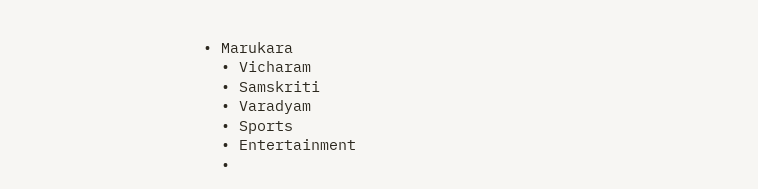• Marukara
  • Vicharam
  • Samskriti
  • Varadyam
  • Sports
  • Entertainment
  •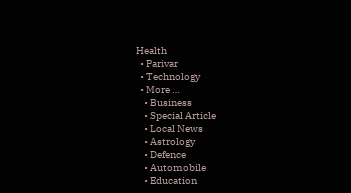Health
  • Parivar
  • Technology
  • More …
    • Business
    • Special Article
    • Local News
    • Astrology
    • Defence
    • Automobile
    • Education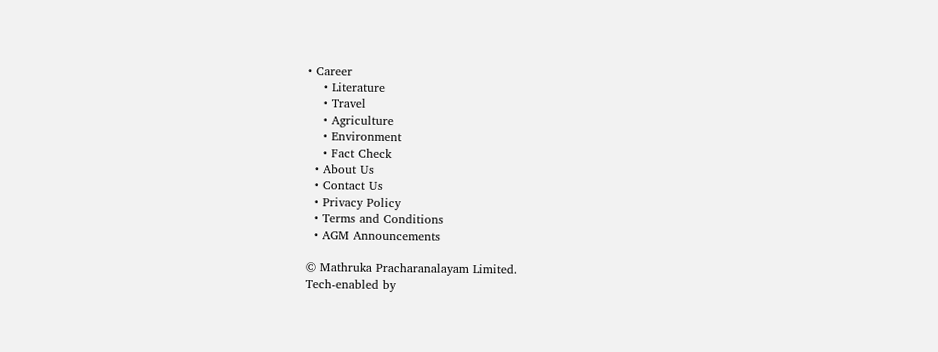• Career
    • Literature
    • Travel
    • Agriculture
    • Environment
    • Fact Check
  • About Us
  • Contact Us
  • Privacy Policy
  • Terms and Conditions
  • AGM Announcements

© Mathruka Pracharanalayam Limited.
Tech-enabled by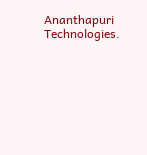Ananthapuri Technologies.